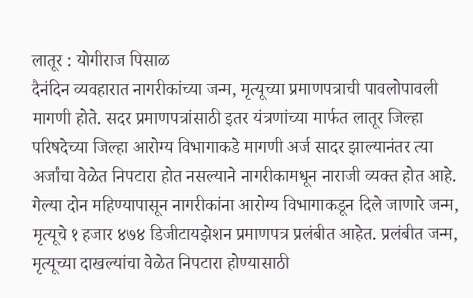लातूर : योगीराज पिसाळ
दैनंदिन व्यवहारात नागरीकांच्या जन्म, मृत्यूच्या प्रमाणपत्राची पावलोपावली मागणी होते. सदर प्रमाणपत्रांसाठी इतर यंत्रणांच्या मार्फत लातूर जिल्हा परिषदेच्या जिल्हा आरोग्य विभागाकडे मागणी अर्ज सादर झाल्यानंतर त्या अर्जांचा वेळेत निपटारा होत नसल्याने नागरीकामधून नाराजी व्यक्त होत आहे. गेल्या दोन महिण्यापासून नागरीकांना आरोग्य विभागाकडून दिले जाणारे जन्म, मृत्यूचे १ हजार ४७४ डिजीटायझेशन प्रमाणपत्र प्रलंबीत आहेत. प्रलंबीत जन्म, मृत्यूच्या दाखल्यांचा वेळेत निपटारा होण्यासाठी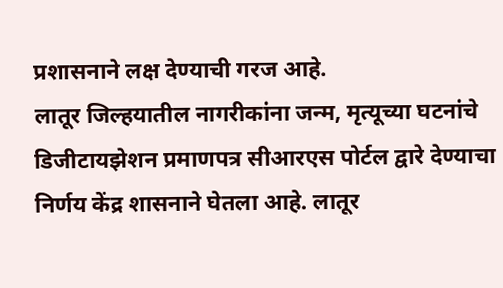प्रशासनाने लक्ष देण्याची गरज आहे.
लातूर जिल्हयातील नागरीकांना जन्म, मृत्यूच्या घटनांचे डिजीटायझेशन प्रमाणपत्र सीआरएस पोर्टल द्वारे देण्याचा निर्णय केंद्र शासनाने घेतला आहे. लातूर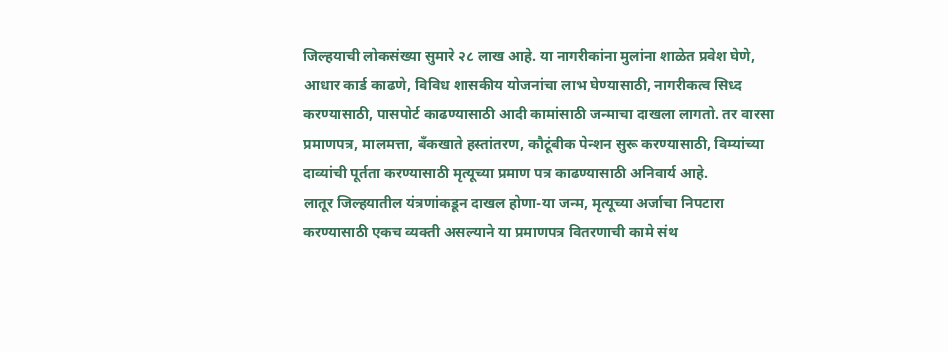जिल्हयाची लोकसंख्या सुमारे २८ लाख आहे. या नागरीकांना मुलांना शाळेत प्रवेश घेणे, आधार कार्ड काढणे, विविध शासकीय योजनांचा लाभ घेण्यासाठी, नागरीकत्व सिध्द करण्यासाठी, पासपोर्ट काढण्यासाठी आदी कामांसाठी जन्माचा दाखला लागतो. तर वारसा प्रमाणपत्र, मालमत्ता, बँकखाते हस्तांतरण, कौटूंबीक पेन्शन सुरू करण्यासाठी, विम्यांच्या दाव्यांची पूर्तता करण्यासाठी मृत्यूच्या प्रमाण पत्र काढण्यासाठी अनिवार्य आहे.
लातूर जिल्हयातील यंत्रणांकडून दाखल होणा-या जन्म, मृत्यूच्या अर्जाचा निपटारा करण्यासाठी एकच व्यक्ती असल्याने या प्रमाणपत्र वितरणाची कामे संथ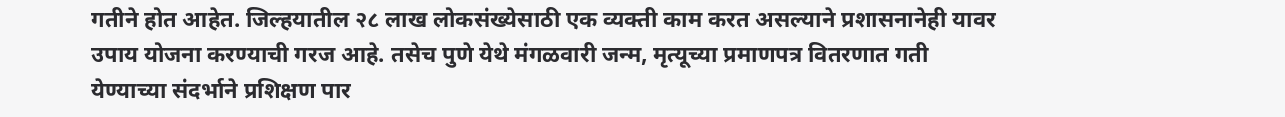गतीने होत आहेत. जिल्हयातील २८ लाख लोकसंख्येसाठी एक व्यक्ती काम करत असल्याने प्रशासनानेही यावर उपाय योजना करण्याची गरज आहे. तसेच पुणे येथे मंगळवारी जन्म, मृत्यूच्या प्रमाणपत्र वितरणात गती येण्याच्या संदर्भाने प्रशिक्षण पार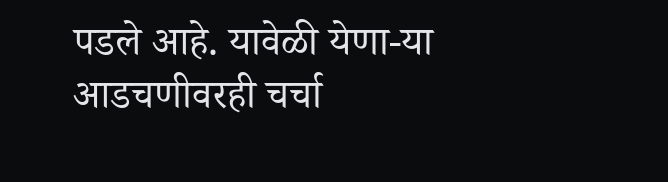पडले आहे. यावेळी येणा-या आडचणीवरही चर्चा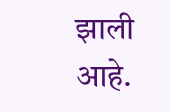झाली आहे.